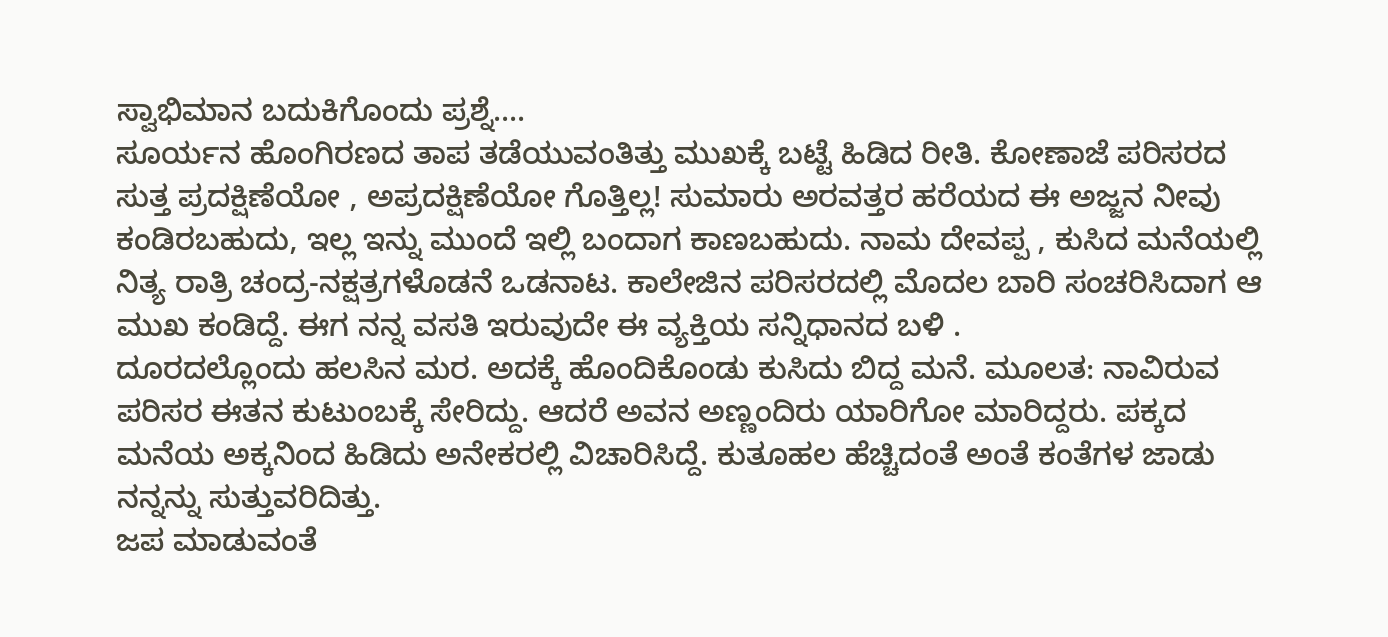ಸ್ವಾಭಿಮಾನ ಬದುಕಿಗೊಂದು ಪ್ರಶ್ನೆ....
ಸೂರ್ಯನ ಹೊಂಗಿರಣದ ತಾಪ ತಡೆಯುವಂತಿತ್ತು ಮುಖಕ್ಕೆ ಬಟ್ಟೆ ಹಿಡಿದ ರೀತಿ. ಕೋಣಾಜೆ ಪರಿಸರದ ಸುತ್ತ ಪ್ರದಕ್ಷಿಣೆಯೋ , ಅಪ್ರದಕ್ಷಿಣೆಯೋ ಗೊತ್ತಿಲ್ಲ! ಸುಮಾರು ಅರವತ್ತರ ಹರೆಯದ ಈ ಅಜ್ಜನ ನೀವು ಕಂಡಿರಬಹುದು, ಇಲ್ಲ ಇನ್ನು ಮುಂದೆ ಇಲ್ಲಿ ಬಂದಾಗ ಕಾಣಬಹುದು. ನಾಮ ದೇವಪ್ಪ , ಕುಸಿದ ಮನೆಯಲ್ಲಿ ನಿತ್ಯ ರಾತ್ರಿ ಚಂದ್ರ-ನಕ್ಷತ್ರಗಳೊಡನೆ ಒಡನಾಟ. ಕಾಲೇಜಿನ ಪರಿಸರದಲ್ಲಿ ಮೊದಲ ಬಾರಿ ಸಂಚರಿಸಿದಾಗ ಆ ಮುಖ ಕಂಡಿದ್ದೆ. ಈಗ ನನ್ನ ವಸತಿ ಇರುವುದೇ ಈ ವ್ಯಕ್ತಿಯ ಸನ್ನಿಧಾನದ ಬಳಿ .
ದೂರದಲ್ಲೊಂದು ಹಲಸಿನ ಮರ. ಅದಕ್ಕೆ ಹೊಂದಿಕೊಂಡು ಕುಸಿದು ಬಿದ್ದ ಮನೆ. ಮೂಲತ: ನಾವಿರುವ ಪರಿಸರ ಈತನ ಕುಟುಂಬಕ್ಕೆ ಸೇರಿದ್ದು. ಆದರೆ ಅವನ ಅಣ್ಣಂದಿರು ಯಾರಿಗೋ ಮಾರಿದ್ದರು. ಪಕ್ಕದ ಮನೆಯ ಅಕ್ಕನಿಂದ ಹಿಡಿದು ಅನೇಕರಲ್ಲಿ ವಿಚಾರಿಸಿದ್ದೆ. ಕುತೂಹಲ ಹೆಚ್ಚಿದಂತೆ ಅಂತೆ ಕಂತೆಗಳ ಜಾಡು ನನ್ನನ್ನು ಸುತ್ತುವರಿದಿತ್ತು.
ಜಪ ಮಾಡುವಂತೆ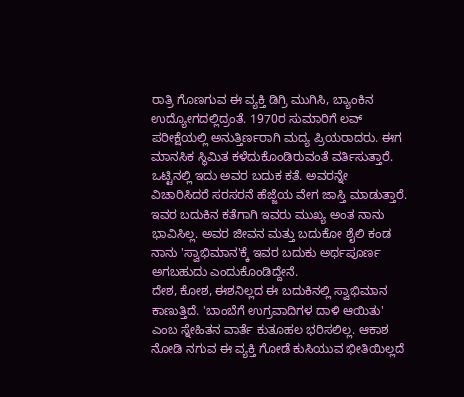ರಾತ್ರಿ ಗೊಣಗುವ ಈ ವ್ಯಕ್ತಿ ಡಿಗ್ರಿ ಮುಗಿಸಿ, ಬ್ಯಾಂಕಿನ ಉದ್ಯೋಗದಲ್ಲಿದ್ರಂತೆ. 1970ರ ಸುಮಾರಿಗೆ ಲವ್ ಪರೀಕ್ಷೆಯಲ್ಲಿ ಅನುತ್ತಿರ್ಣರಾಗಿ ಮದ್ಯ ಪ್ರಿಯರಾದರು. ಈಗ ಮಾನಸಿಕ ಸ್ಥಿಮಿತ ಕಳೆದುಕೊಂಡಿರುವಂತೆ ವರ್ತಿಸುತ್ತಾರೆ. ಒಟ್ಟಿನಲ್ಲಿ ಇದು ಅವರ ಬದುಕ ಕತೆ. ಅವರನ್ನೇ ವಿಚಾರಿಸಿದರೆ ಸರಸರನೆ ಹೆಜ್ಜೆಯ ವೇಗ ಜಾಸ್ತಿ ಮಾಡುತ್ತಾರೆ. ಇವರ ಬದುಕಿನ ಕತೆಗಾಗಿ ಇವರು ಮುಖ್ಯ ಅಂತ ನಾನು ಭಾವಿಸಿಲ್ಲ. ಅವರ ಜೀವನ ಮತ್ತು ಬದುಕೋ ಶೈಲಿ ಕಂಡ ನಾನು 'ಸ್ವಾಭಿಮಾನ'ಕ್ಕೆ ಇವರ ಬದುಕು ಅರ್ಥಪೂರ್ಣ ಅಗಬಹುದು ಎಂದುಕೊಂಡಿದ್ದೇನೆ.
ದೇಶ, ಕೋಶ, ಈಶನಿಲ್ಲದ ಈ ಬದುಕಿನಲ್ಲಿ ಸ್ವಾಭಿಮಾನ ಕಾಣುತ್ತಿದೆ. 'ಬಾಂಬೆಗೆ ಉಗ್ರವಾದಿಗಳ ದಾಳಿ ಆಯಿತು' ಎಂಬ ಸ್ನೇಹಿತನ ವಾರ್ತೆ ಕುತೂಹಲ ಭರಿಸಲಿಲ್ಲ. ಆಕಾಶ ನೋಡಿ ನಗುವ ಈ ವ್ಯಕ್ತಿ ಗೋಡೆ ಕುಸಿಯುವ ಭೀತಿಯಿಲ್ಲದೆ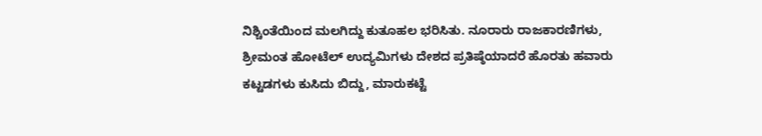ನಿಶ್ಚಿಂತೆಯಿಂದ ಮಲಗಿದ್ದು ಕುತೂಹಲ ಭರಿಸಿತು. ನೂರಾರು ರಾಜಕಾರಣಿಗಳು, ಶ್ರೀಮಂತ ಹೋಟೆಲ್ ಉದ್ಯಮಿಗಳು ದೇಶದ ಪ್ರತಿಷ್ಠೆಯಾದರೆ ಹೊರತು ಹವಾರು ಕಟ್ಟಡಗಳು ಕುಸಿದು ಬಿದ್ದು, ಮಾರುಕಟ್ಟೆ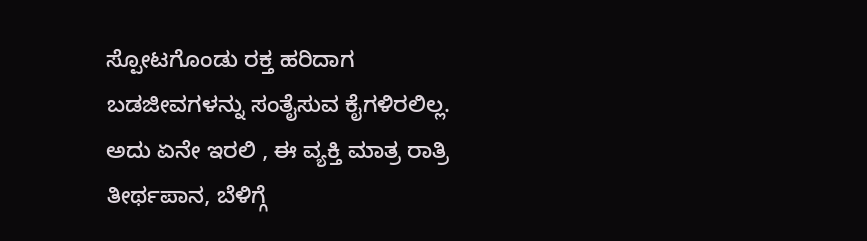ಸ್ಪೋಟಗೊಂಡು ರಕ್ತ ಹರಿದಾಗ ಬಡಜೀವಗಳನ್ನು ಸಂತೈಸುವ ಕೈಗಳಿರಲಿಲ್ಲ.
ಅದು ಏನೇ ಇರಲಿ , ಈ ವ್ಯಕ್ತಿ ಮಾತ್ರ ರಾತ್ರಿ ತೀರ್ಥಪಾನ, ಬೆಳಿಗ್ಗೆ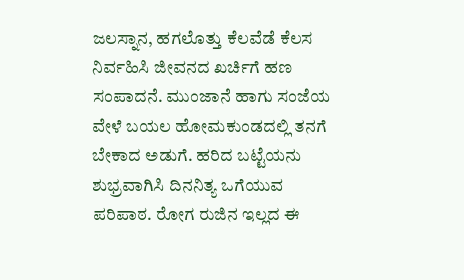ಜಲಸ್ನಾನ, ಹಗಲೊತ್ತು ಕೆಲವೆಡೆ ಕೆಲಸ ನಿರ್ವಹಿಸಿ ಜೀವನದ ಖರ್ಚಿಗೆ ಹಣ ಸಂಪಾದನೆ. ಮುಂಜಾನೆ ಹಾಗು ಸಂಜೆಯ ವೇಳೆ ಬಯಲ ಹೋಮಕುಂಡದಲ್ಲಿ ತನಗೆ ಬೇಕಾದ ಅಡುಗೆ. ಹರಿದ ಬಟ್ಟೆಯನು ಶುಭ್ರವಾಗಿಸಿ ದಿನನಿತ್ಯ ಒಗೆಯುವ ಪರಿಪಾಠ. ರೋಗ ರುಜಿನ ಇಲ್ಲದ ಈ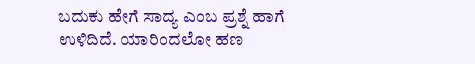ಬದುಕು ಹೇಗೆ ಸಾದ್ಯ ಎಂಬ ಪ್ರಶ್ನೆ ಹಾಗೆ ಉಳಿದಿದೆ. ಯಾರಿಂದಲೋ ಹಣ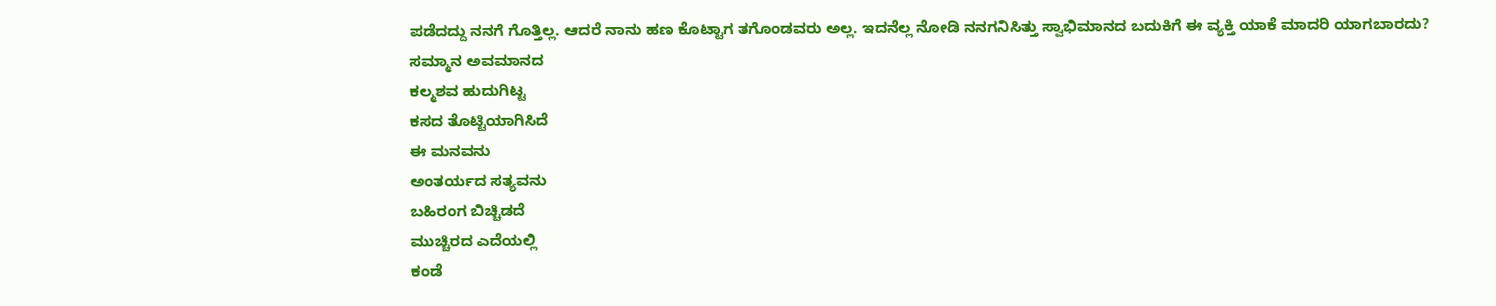ಪಡೆದದ್ದು ನನಗೆ ಗೊತ್ತಿಲ್ಲ. ಆದರೆ ನಾನು ಹಣ ಕೊಟ್ಟಾಗ ತಗೊಂಡವರು ಅಲ್ಲ. ಇದನೆಲ್ಲ ನೋಡಿ ನನಗನಿಸಿತ್ತು ಸ್ವಾಭಿಮಾನದ ಬದುಕಿಗೆ ಈ ವ್ಯಕ್ತಿ ಯಾಕೆ ಮಾದರಿ ಯಾಗಬಾರದು?
ಸಮ್ಮಾನ ಅವಮಾನದ
ಕಲ್ಮಶವ ಹುದುಗಿಟ್ಟ
ಕಸದ ತೊಟ್ಟಿಯಾಗಿಸಿದೆ
ಈ ಮನವನು
ಅಂತರ್ಯದ ಸತ್ಯವನು
ಬಹಿರಂಗ ಬಿಚ್ಚಿಡದೆ
ಮುಚ್ಚಿರದ ಎದೆಯಲ್ಲಿ
ಕಂಡೆ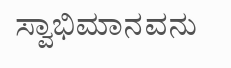ಸ್ವಾಭಿಮಾನವನು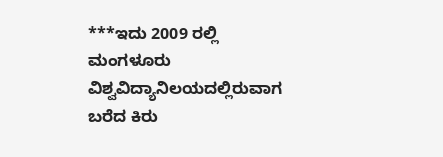***ಇದು 2009 ರಲ್ಲಿ ಮಂಗಳೂರು ವಿಶ್ವವಿದ್ಯಾನಿಲಯದಲ್ಲಿರುವಾಗ ಬರೆದ ಕಿರು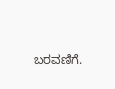ಬರವಣಿಗೆ.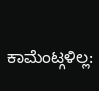ಕಾಮೆಂಟ್ಗಳಿಲ್ಲ: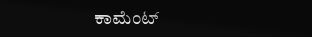ಕಾಮೆಂಟ್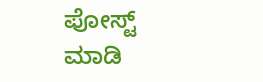ಪೋಸ್ಟ್ ಮಾಡಿ